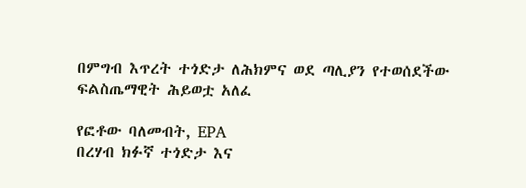በምግብ እጥረት ተጎድታ ለሕክምና ወደ ጣሊያን የተወሰደችው ፍልስጤማዊት ሕይወቷ አለፈ

የፎቶው ባለመብት, EPA
በረሃብ ክፉኛ ተጎድታ እና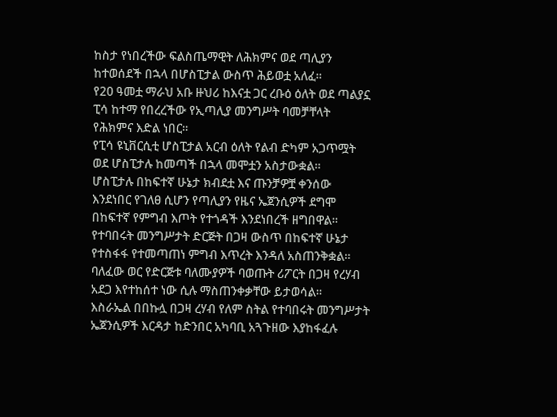ከስታ የነበረችው ፍልስጤማዊት ለሕክምና ወደ ጣሊያን ከተወሰደች በኋላ በሆስፒታል ውስጥ ሕይወቷ አለፈ።
የ20 ዓመቷ ማራህ አቡ ዙህሪ ከእናቷ ጋር ረቡዕ ዕለት ወደ ጣልያኗ ፒሳ ከተማ የበረረችው የኢጣሊያ መንግሥት ባመቻቸላት የሕክምና እድል ነበር።
የፒሳ ዩኒቨርሲቲ ሆስፒታል አርብ ዕለት የልብ ድካም አጋጥሟት ወደ ሆስፒታሉ ከመጣች በኋላ መሞቷን አስታውቋል።
ሆስፒታሉ በከፍተኛ ሁኔታ ክብደቷ እና ጡንቻዎቿ ቀንሰው እንደነበር የገለፀ ሲሆን የጣሊያን የዜና ኤጀንሲዎች ደግሞ በከፍተኛ የምግብ እጦት የተጎዳች እንደነበረች ዘግበዋል።
የተባበሩት መንግሥታት ድርጅት በጋዛ ውስጥ በከፍተኛ ሁኔታ የተስፋፋ የተመጣጠነ ምግብ እጥረት እንዳለ አስጠንቅቋል።
ባለፈው ወር የድርጅቱ ባለሙያዎች ባወጡት ሪፖርት በጋዛ የረሃብ አደጋ እየተከሰተ ነው ሲሉ ማስጠንቀቃቸው ይታወሳል።
እስራኤል በበኩሏ በጋዛ ረሃብ የለም ስትል የተባበሩት መንግሥታት ኤጀንሲዎች እርዳታ ከድንበር አካባቢ አጓጉዘው እያከፋፈሉ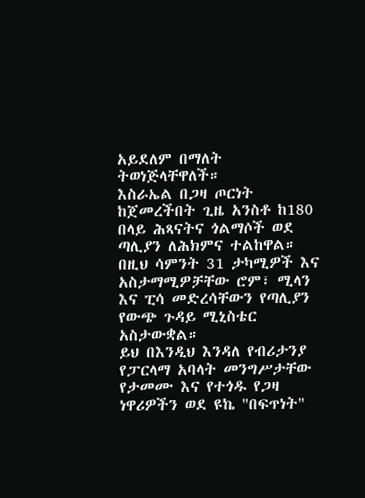አይደለም በማለት ትወነጅላቸዋለች።
እስራኤል በጋዛ ጦርነት ከጀመረችበት ጊዜ አንስቶ ከ180 በላይ ሕጻናትና ጎልማሶች ወደ ጣሊያን ለሕክምና ተልከዋል።
በዚህ ሳምንት 31 ታካሚዎች እና አስታማሚዎቻቸው ሮም፣ ሚላን እና ፒሳ መድረሳቸውን የጣሊያን የውጭ ጉዳይ ሚኒስቴር አስታውቋል።
ይህ በእንዲህ እንዳለ የብሪታንያ የፓርላማ አባላት መንግሥታቸው የታመሙ እና የተጎዱ የጋዛ ነዋሪዎችን ወደ ዩኬ "በፍጥነት"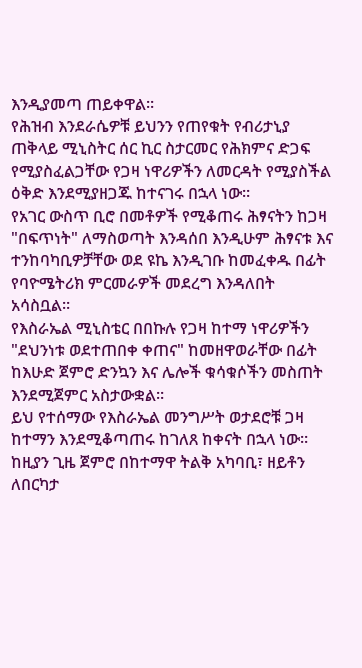እንዲያመጣ ጠይቀዋል።
የሕዝብ እንደራሴዎቹ ይህንን የጠየቁት የብሪታኒያ ጠቅላይ ሚኒስትር ሰር ኪር ስታርመር የሕክምና ድጋፍ የሚያስፈልጋቸው የጋዛ ነዋሪዎችን ለመርዳት የሚያስችል ዕቅድ እንደሚያዘጋጁ ከተናገሩ በኋላ ነው።
የአገር ውስጥ ቢሮ በመቶዎች የሚቆጠሩ ሕፃናትን ከጋዛ "በፍጥነት" ለማስወጣት እንዳሰበ እንዲሁም ሕፃናቱ እና ተንከባካቢዎቻቸው ወደ ዩኬ እንዲገቡ ከመፈቀዱ በፊት የባዮሜትሪክ ምርመራዎች መደረግ እንዳለበት አሳስቧል።
የእስራኤል ሚኒስቴር በበኩሉ የጋዛ ከተማ ነዋሪዎችን "ደህንነቱ ወደተጠበቀ ቀጠና" ከመዘዋወራቸው በፊት ከእሁድ ጀምሮ ድንኳን እና ሌሎች ቁሳቁሶችን መስጠት እንደሚጀምር አስታውቋል።
ይህ የተሰማው የእስራኤል መንግሥት ወታደሮቹ ጋዛ ከተማን እንደሚቆጣጠሩ ከገለጸ ከቀናት በኋላ ነው።
ከዚያን ጊዜ ጀምሮ በከተማዋ ትልቅ አካባቢ፣ ዘይቶን ለበርካታ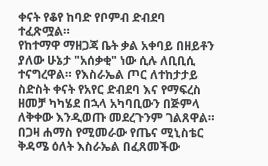ቀናት የቆየ ከባድ የቦምብ ድብደባ ተፈጽሟል።
የከተማዋ ማዘጋጃ ቤት ቃል አቀባይ በዘይቶን ያለው ሁኔታ "አሰቃቂ" ነው ሲሉ ለቢቢሲ ተናግረዋል። የእስራኤል ጦር ለተከታታይ ስድስት ቀናት የአየር ድብደባ እና የማፍረስ ዘመቻ ካካሄደ በኋላ አካባቢውን በጅምላ ለቅቀው እንዲወጡ መደረጉንም ገልጸዋል።
በጋዛ ሐማስ የሚመራው የጤና ሚኒስቴር ቅዳሜ ዕለት እስራኤል በፈጸመችው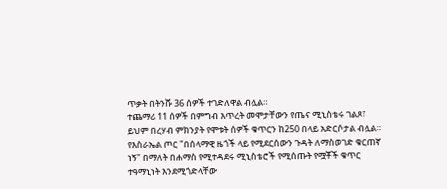ጥቃት በትንሹ 36 ሰዎች ተገድለዋል ብሏል።
ተጨማሪ 11 ሰዎች በምግብ እጥረት መሞታቸውን የጤና ሚኒስቴሩ ገልጾ፣ ይህም በረሃብ ምክንያት የሞቱት ሰዎች ቁጥርን ከ250 በላይ አድርሶታል ብሏል።
የእስራኤል ጦር "በሰላማዊ ዜጎች ላይ የሚደርሰውን ጉዳት ለማስወገድ ቁርጠኛ ነኝ" በማለት በሐማስ የሚተዳደሩ ሚኒስቴሮች የሚሰጡት የሟቾች ቁጥር ተዓማኒነት እንደሚጎድላቸው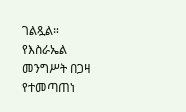ገልጿል።
የእስራኤል መንግሥት በጋዛ የተመጣጠነ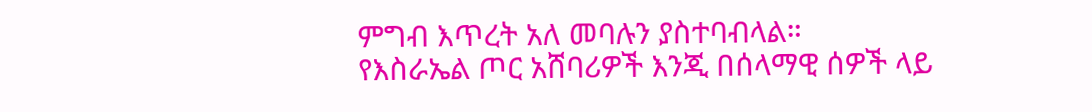ምግብ እጥረት አለ መባሉን ያስተባብላል።
የእስራኤል ጦር አሸባሪዎች እንጂ በሰላማዊ ሰዎች ላይ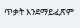ጥቃት እንደማይፈጽም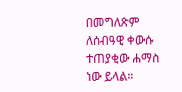በመግለጽም ለሰብዓዊ ቀውሱ ተጠያቂው ሐማስ ነው ይላል።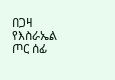በጋዛ የእስራኤል ጦር ሰፊ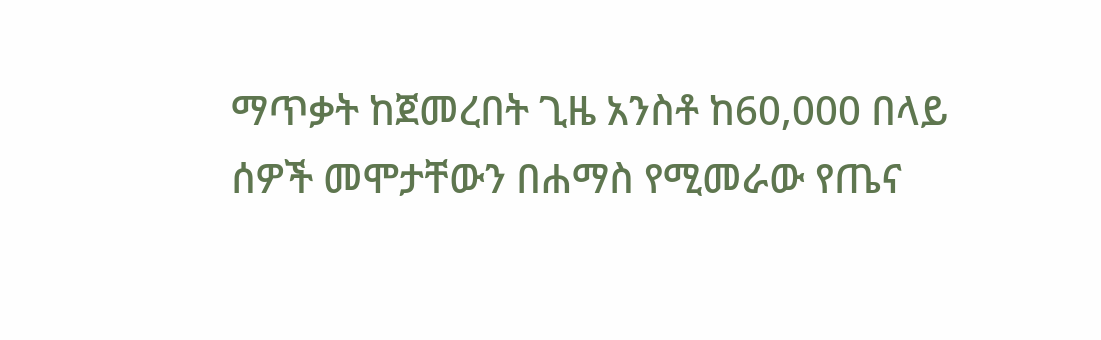ማጥቃት ከጀመረበት ጊዜ አንስቶ ከ60,000 በላይ ሰዎች መሞታቸውን በሐማስ የሚመራው የጤና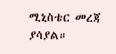ሚኒስቴር መረጃ ያሳያል።